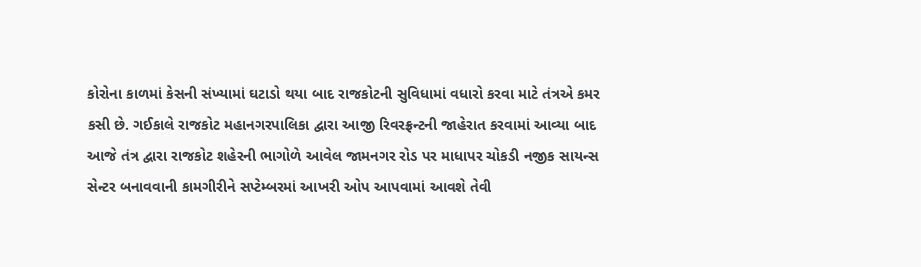કોરોના કાળમાં કેસની સંખ્યામાં ઘટાડો થયા બાદ રાજકોટની સુવિધામાં વધારો કરવા માટે તંત્રએ કમર કસી છે. ગઈકાલે રાજકોટ મહાનગરપાલિકા દ્વારા આજી રિવરફ્રન્ટની જાહેરાત કરવામાં આવ્યા બાદ આજે તંત્ર દ્વારા રાજકોટ શહેરની ભાગોળે આવેલ જામનગર રોડ પર માધાપર ચોકડી નજીક સાયન્સ સેન્ટર બનાવવાની કામગીરીને સપ્ટેમ્બરમાં આખરી ઓપ આપવામાં આવશે તેવી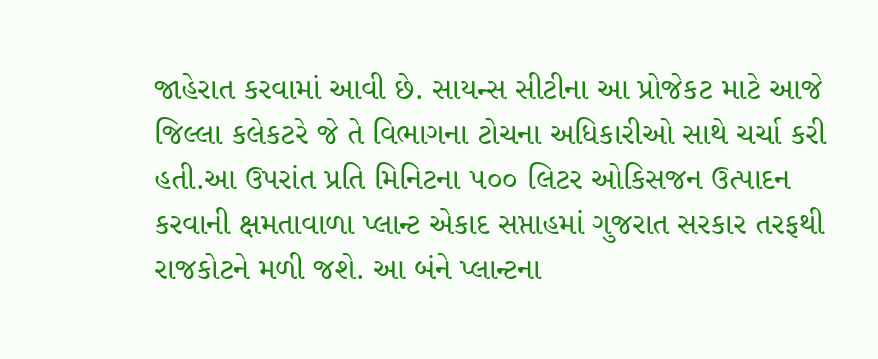જાહેરાત કરવામાં આવી છે. સાયન્સ સીટીના આ પ્રોજેકટ માટે આજે જિલ્લા કલેકટરે જે તે વિભાગના ટોચના અધિકારીઓ સાથે ચર્ચા કરી હતી.આ ઉપરાંત પ્રતિ મિનિટના ૫૦૦ લિટર ઓકિસજન ઉત્પાદન કરવાની ક્ષમતાવાળા પ્લાન્ટ એકાદ સપ્તાહમાં ગુજરાત સરકાર તરફથી રાજકોટને મળી જશે. આ બંને પ્લાન્ટના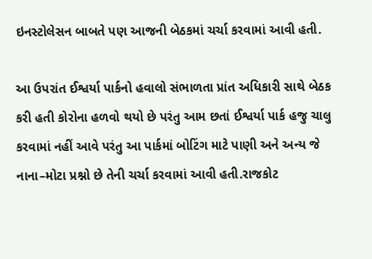ઇનસ્ટોલેસન બાબતે પણ આજની બેઠકમાં ચર્ચા કરવામાં આવી હતી.

આ ઉપરાંત ઈશ્વર્યા પાર્કનો હવાલો સંભાળતા પ્રાંત અધિકારી સાથે બેઠક કરી હતી કોરોના હળવો થયો છે પરંતુ આમ છતાં ઈશ્વર્યા પાર્ક હજુ ચાલુ કરવામાં નહીં આવે પરંતુ આ પાર્કમાં બોટિંગ માટે પાણી અને અન્ય જે નાના–મોટા પ્રશ્નો છે તેની ચર્ચા કરવામાં આવી હતી.રાજકોટ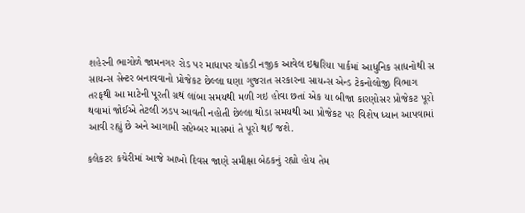શહેરની ભાગોળે જામનગર રોડ પર માધાપર ચોકડી નજીક આવેલ ઇશ્વરિયા પાર્કમાં આધુનિક સાધનોથી સ સાયન્સ સેન્ટર બનાવવાનો પ્રોજેકટ છેલ્લા ઘણા ગુજરાત સરકારના સાયન્સ એન્ડ ટેકનોલોજી વિભાગ તરફથી આ માટેની પૂરતી ગ્રથં લાંબા સમયથી મળી ગઇ હોવા છતાં એક યા બીજા કારણોસર પ્રોજેકટ પૂરો થવામાં જોઈએ તેટલી ઝડપ આવતી નહોતી છેલ્લા થોડા સમયથી આ પ્રોજેકટ પર વિશેષ ધ્યાન આપવામાં આવી રહ્યું છે અને આગામી સપ્ટેમ્બર માસમાં તે પૂરો થઈ જશે.

કલેકટર કચેરીમાં આજે આખો દિવસ જાણે સમીક્ષા બેઠકનું રહ્યો હોય તેમ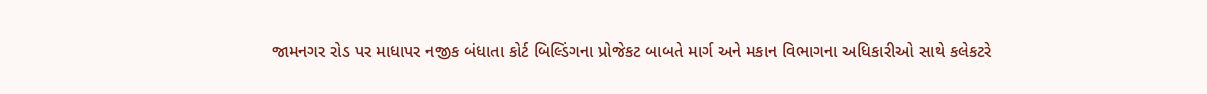જામનગર રોડ પર માધાપર નજીક બંધાતા કોર્ટ બિલ્ડિંગના પ્રોજેકટ બાબતે માર્ગ અને મકાન વિભાગના અધિકારીઓ સાથે કલેકટરે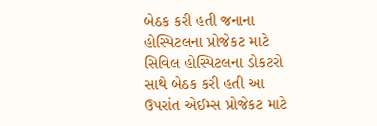બેઠક કરી હતી જનાના હોસ્પિટલના પ્રોજેકટ માટે સિવિલ હોસ્પિટલના ડોકટરો સાથે બેઠક કરી હતી આ ઉપરાંત એઈમ્સ પ્રોજેકટ માટે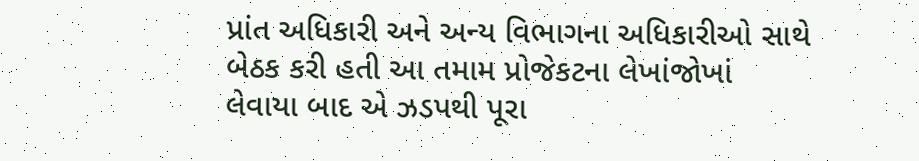પ્રાંત અધિકારી અને અન્ય વિભાગના અધિકારીઓ સાથે બેઠક કરી હતી આ તમામ પ્રોજેકટના લેખાંજોખાં લેવાયા બાદ એ ઝડપથી પૂરા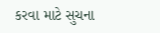કરવા માટે સુચના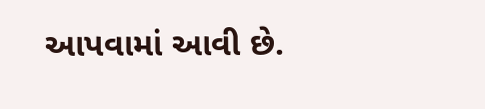આપવામાં આવી છે.